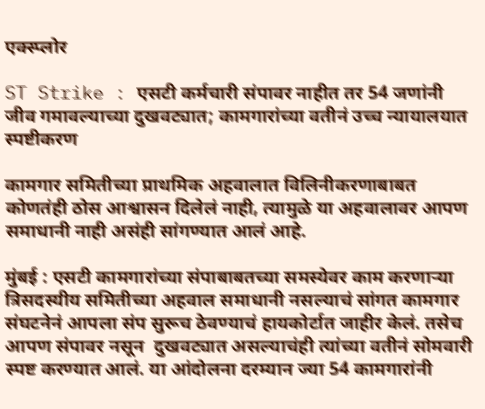एक्स्प्लोर

ST Strike : एसटी कर्मचारी संपावर नाहीत तर 54 जणांनी जीव गमावल्याच्या दुखवट्यात; कामगारांच्या वतीनं उच्च न्यायालयात स्पष्टीकरण

कामगार समितीच्या प्राथमिक अहवालात विलिनीकरणाबाबत कोणतंही ठोस आश्वासन दिलेलं नाही, त्यामुळे या अहवालावर आपण समाधानी नाही असंही सांगण्यात आलं आहे.

मुंबई : एसटी कामगारांच्या संपाबाबतच्या समस्येवर काम करणाऱ्या त्रिसदस्यीय समितीच्या अहवाल समाधानी नसल्याचं सांगत कामगार संघटनेनं आपला संप सुरूच ठेवण्याचं हायकोर्टात जाहीर केलं. तसेच आपण संपावर नसून  दुखवट्यात असल्याचंही त्यांच्या वतीनं सोमवारी स्पष्ट करण्यात आलं. या आंदोलना दरम्यान ज्या 54 कामगारांनी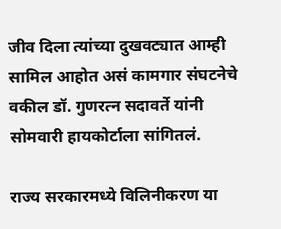जीव दिला त्यांच्या दुखवट्यात आम्ही सामिल आहोत असं कामगार संघटनेचे वकील डॉ. गुणरत्न सदावर्ते यांनी सोमवारी हायकोर्टाला सांगितलं.

राज्य सरकारमध्ये विलिनीकरण या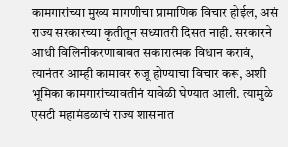कामगारांच्या मुख्य मागणीचा प्रामाणिक विचार होईल, असं राज्य सरकारच्या कृतीतून सध्यातरी दिसत नाही. सरकारने आधी विलिनीकरणाबाबत सकारात्मक विधान करावं, त्यानंतर आम्ही कामावर रुजू होण्याचा विचार करू, अशी भूमिका कामगारांच्यावतीनं यावेळी घेण्यात आली. त्यामुळे एसटी महामंडळाचं राज्य शासनात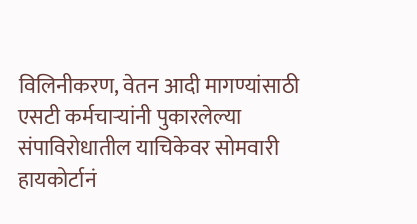विलिनीकरण, वेतन आदी मागण्यांसाठी एसटी कर्मचाऱ्यांनी पुकारलेल्या संपाविरोधातील याचिकेवर सोमवारी हायकोर्टानं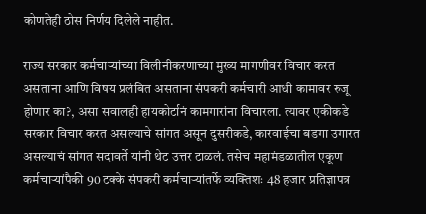कोणतेही ठोस निर्णय दिलेले नाहीत.

राज्य सरकार कर्मचाऱ्यांच्या विलीनीकरणाच्या मुख्य मागणीवर विचार करत असताना आणि विषय प्रलंबित असताना संपकरी कर्मचारी आधी कामावर रुजू होणार का?, असा सवालही हायकोर्टानं कामगारांना विचारला. त्यावर एकीकडे सरकार विचार करत असल्याचे सांगत असून दुसरीकडे, कारवाईचा बडगा उगारत असल्याचं सांगत सदावर्ते यांनी थेट उत्तर टाळलं. तसेच महामंडळातील एकूण कर्मचाऱ्यांपैकी 90 टक्के संपकरी कर्मचाऱ्यांतर्फे व्यक्तिशः 48 हजार प्रतिज्ञापत्र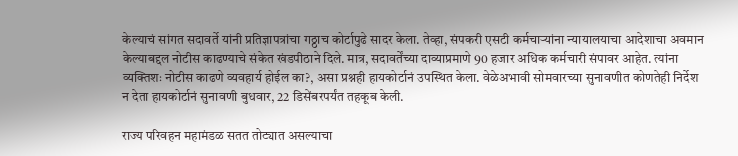केल्याचं सांगत सदावर्ते यांनी प्रतिज्ञापत्रांचा गठ्ठाच कोर्टापुढे सादर केला. तेव्हा, संपकरी एसटी कर्मचाऱ्यांना न्यायालयाचा आदेशाचा अवमान केल्याबद्दल नोटीस काढण्याचे संकेत खंडपीठाने दिले. मात्र, सदावर्तेंच्या दाव्याप्रमाणे 90 हजार अधिक कर्मचारी संपावर आहेत. त्यांना व्यक्तिशः नोटीस काढणे व्यवहार्य होईल का?, असा प्रश्नही हायकोर्टानं उपस्थित केला. वेळेअभावी सोमवारच्या सुनावणीत कोणतेही निर्देश न देता हायकोर्टानं सुनावणी बुधवार, 22 डिसेंबरपर्यंत तहकूब केली.

राज्य परिवहन महामंडळ सतत तोट्यात असल्याचा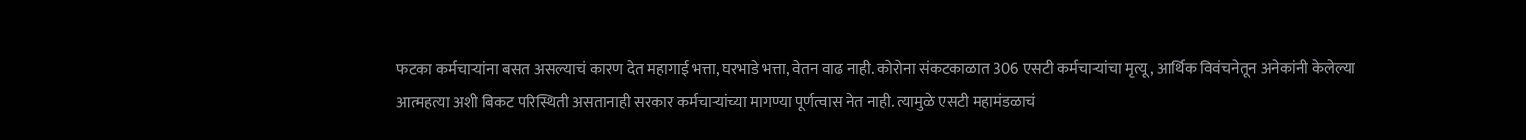फटका कर्मचाऱ्यांना बसत असल्याचं कारण देत महागाई भत्ता, घरभाडे भत्ता, वेतन वाढ नाही. कोरोना संकटकाळात 306 एसटी कर्मचाऱ्यांचा मृत्यू, आर्थिक विवंचनेतून अनेकांनी केलेल्या आत्महत्या अशी बिकट परिस्थिती असतानाही सरकार कर्मचाऱ्यांच्या मागण्या पूर्णत्वास नेत नाही. त्यामुळे एसटी महामंडळाचं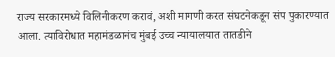राज्य सरकारमध्ये विलिनीकरण करावं, अशी मागणी करत संघटनेकडून संप पुकारण्यात आला. त्याविरोधात महामंडळानंच मुंबई उच्च न्यायालयात तातडीने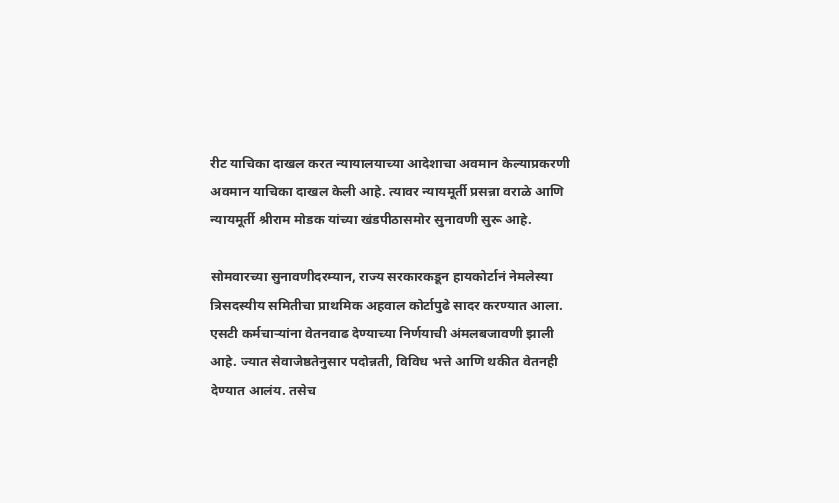रीट याचिका दाखल करत न्यायालयाच्या आदेशाचा अवमान केल्याप्रकरणी अवमान याचिका दाखल केली आहे. त्यावर न्यायमूर्ती प्रसन्ना वराळे आणि न्यायमूर्ती श्रीराम मोडक यांच्या खंडपीठासमोर सुनावणी सुरू आहे.

सोमवारच्या सुनावणीदरम्यान, राज्य सरकारकडून हायकोर्टानं नेमलेस्या त्रिसदस्यीय समितीचा प्राथमिक अहवाल कोर्टापुढे सादर करण्यात आला. एसटी कर्मचाऱ्यांना वेतनवाढ देण्याच्या निर्णयाची अंमलबजावणी झाली आहे. ज्यात सेवाजेष्ठतेनुसार पदोन्नती, विविध भत्ते आणि थकीत वेतनही देण्यात आलंय. तसेच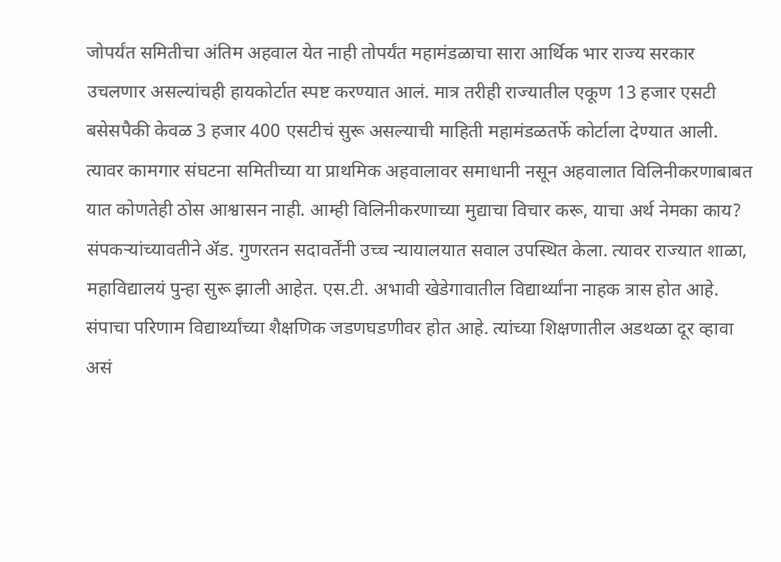जोपर्यंत समितीचा अंतिम अहवाल येत नाही तोपर्यंत महामंडळाचा सारा आर्थिक भार राज्य सरकार उचलणार असल्यांचही हायकोर्टात स्पष्ट करण्यात आलं. मात्र तरीही राज्यातील एकूण 13 हजार एसटी बसेसपैकी केवळ 3 हजार 400 एसटीचं सुरू असल्याची माहिती महामंडळतर्फे कोर्टाला देण्यात आली. त्यावर कामगार संघटना समितीच्या या प्राथमिक अहवालावर समाधानी नसून अहवालात विलिनीकरणाबाबत यात कोणतेही ठोस आश्वासन नाही. आम्ही विलिनीकरणाच्या मुद्याचा विचार करू, याचा अर्थ नेमका काय? संपकऱ्यांच्यावतीने ॲड. गुणरतन सदावर्तेंनी उच्च न्यायालयात सवाल उपस्थित केला. त्यावर राज्यात शाळा, महाविद्यालयं पुन्हा सुरू झाली आहेत. एस.टी. अभावी खेडेगावातील विद्यार्थ्यांना नाहक त्रास होत आहे. संपाचा परिणाम विद्यार्थ्यांच्या शैक्षणिक जडणघडणीवर होत आहे. त्यांच्या शिक्षणातील अडथळा दूर व्हावा असं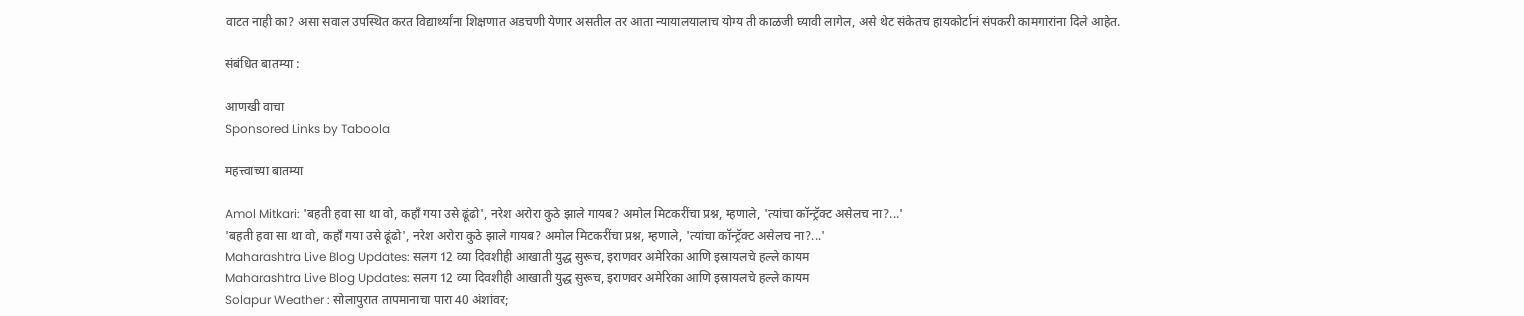वाटत नाही का? असा सवाल उपस्थित करत विद्यार्थ्यांना शिक्षणात अडचणी येणार असतील तर आता न्यायालयालाच योग्य ती काळजी घ्यावी लागेल, असे थेट संकेतच हायकोर्टानं संपकरी कामगारांना दिले आहेत.

संबंधित बातम्या :

आणखी वाचा
Sponsored Links by Taboola

महत्त्वाच्या बातम्या

Amol Mitkari: 'बहती हवा सा था वो, कहाँ गया उसे ढूंढो', नरेश अरोरा कुठे झाले गायब? अमोल मिटकरींचा प्रश्न, म्हणाले, 'त्यांचा कॉन्ट्रॅक्ट असेलच ना?...'
'बहती हवा सा था वो, कहाँ गया उसे ढूंढो', नरेश अरोरा कुठे झाले गायब? अमोल मिटकरींचा प्रश्न, म्हणाले, 'त्यांचा कॉन्ट्रॅक्ट असेलच ना?...'
Maharashtra Live Blog Updates: सलग 12 व्या दिवशीही आखाती युद्ध सुरूच, इराणवर अमेरिका आणि इस्रायलचे हल्ले कायम
Maharashtra Live Blog Updates: सलग 12 व्या दिवशीही आखाती युद्ध सुरूच, इराणवर अमेरिका आणि इस्रायलचे हल्ले कायम
Solapur Weather : सोलापुरात तापमानाचा पारा 40 अंशांवर;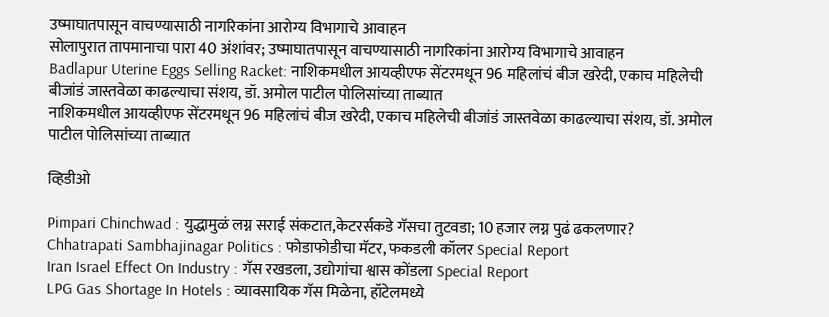उष्माघातपासून वाचण्यासाठी नागरिकांना आरोग्य विभागाचे आवाहन
सोलापुरात तापमानाचा पारा 40 अंशांवर; उष्माघातपासून वाचण्यासाठी नागरिकांना आरोग्य विभागाचे आवाहन
Badlapur Uterine Eggs Selling Racket: नाशिकमधील आयव्हीएफ सेंटरमधून 96 महिलांचं बीज खरेदी, एकाच महिलेची बीजांडं जास्तवेळा काढल्याचा संशय, डॉ. अमोल पाटील पोलिसांच्या ताब्यात
नाशिकमधील आयव्हीएफ सेंटरमधून 96 महिलांचं बीज खरेदी, एकाच महिलेची बीजांडं जास्तवेळा काढल्याचा संशय, डॉ. अमोल पाटील पोलिसांच्या ताब्यात

व्हिडीओ

Pimpari Chinchwad : युद्धामुळं लग्न सराई संकटात,केटरर्सकडे गॅसचा तुटवडा; 10 हजार लग्न पुढं ढकलणार?
Chhatrapati Sambhajinagar Politics : फोडाफोडीचा मॅटर, फकडली कॉलर Special Report
Iran Israel Effect On Industry : गॅस रखडला, उद्योगांचा श्वास कोंडला Special Report
LPG Gas Shortage In Hotels : व्यावसायिक गॅस मिळेना, हॉटेलमध्ये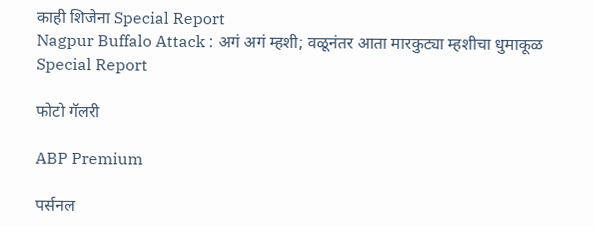काही शिजेना Special Report
Nagpur Buffalo Attack : अगं अगं म्हशी; वळूनंतर आता मारकुट्या म्हशीचा धुमाकूळ Special Report

फोटो गॅलरी

ABP Premium

पर्सनल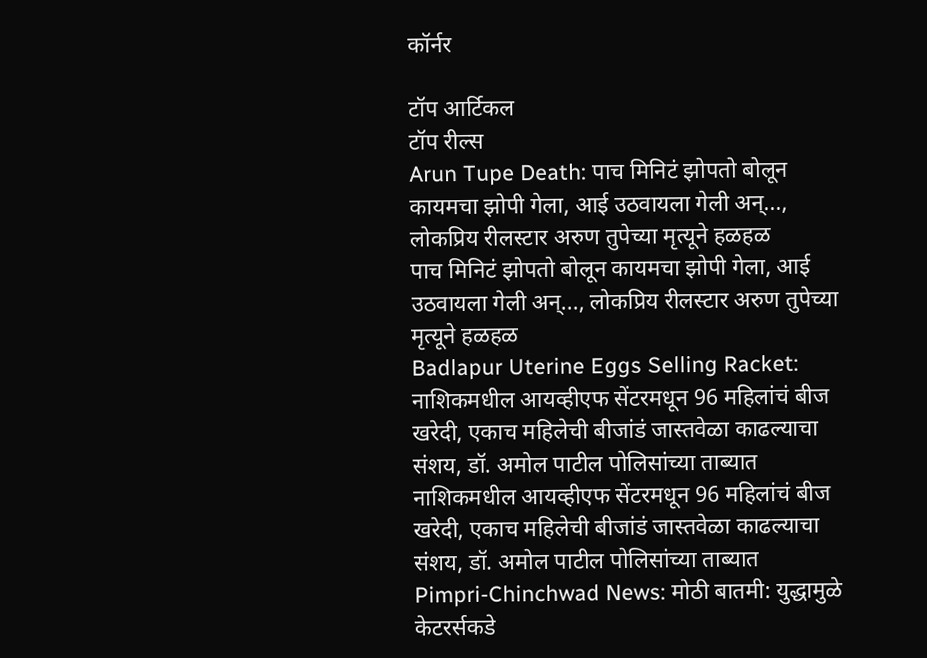कॉर्नर

टॉप आर्टिकल
टॉप रील्स
Arun Tupe Death: पाच मिनिटं झोपतो बोलून कायमचा झोपी गेला, आई उठवायला गेली अन्..., लोकप्रिय रीलस्टार अरुण तुपेच्या मृत्यूने हळहळ
पाच मिनिटं झोपतो बोलून कायमचा झोपी गेला, आई उठवायला गेली अन्..., लोकप्रिय रीलस्टार अरुण तुपेच्या मृत्यूने हळहळ
Badlapur Uterine Eggs Selling Racket: नाशिकमधील आयव्हीएफ सेंटरमधून 96 महिलांचं बीज खरेदी, एकाच महिलेची बीजांडं जास्तवेळा काढल्याचा संशय, डॉ. अमोल पाटील पोलिसांच्या ताब्यात
नाशिकमधील आयव्हीएफ सेंटरमधून 96 महिलांचं बीज खरेदी, एकाच महिलेची बीजांडं जास्तवेळा काढल्याचा संशय, डॉ. अमोल पाटील पोलिसांच्या ताब्यात
Pimpri-Chinchwad News: मोठी बातमी: युद्धामुळे केटरर्सकडे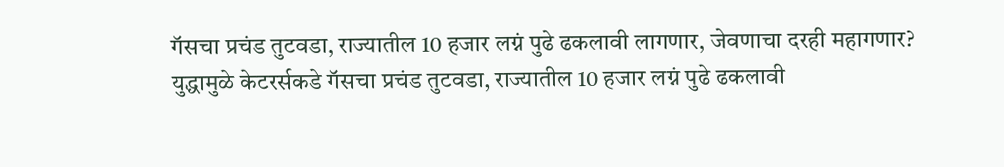गॅसचा प्रचंड तुटवडा, राज्यातील 10 हजार लग्नं पुढे ढकलावी लागणार, जेवणाचा दरही महागणार?
युद्धामुळे केटरर्सकडे गॅसचा प्रचंड तुटवडा, राज्यातील 10 हजार लग्नं पुढे ढकलावी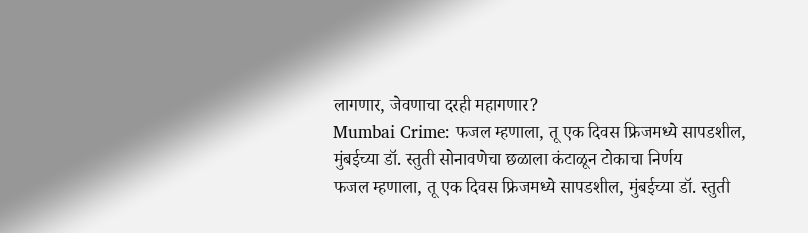लागणार, जेवणाचा दरही महागणार?
Mumbai Crime: फजल म्हणाला, तू एक दिवस फ्रिजमध्ये सापडशील, मुंबईच्या डॉ. स्तुती सोनावणेचा छळाला कंटाळून टोकाचा निर्णय
फजल म्हणाला, तू एक दिवस फ्रिजमध्ये सापडशील, मुंबईच्या डॉ. स्तुती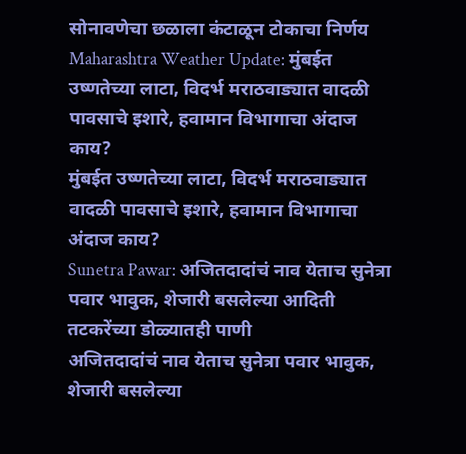सोनावणेचा छळाला कंटाळून टोकाचा निर्णय
Maharashtra Weather Update: मुंबईत उष्णतेच्या लाटा, विदर्भ मराठवाड्यात वादळी पावसाचे इशारे, हवामान विभागाचा अंदाज काय?
मुंबईत उष्णतेच्या लाटा, विदर्भ मराठवाड्यात वादळी पावसाचे इशारे, हवामान विभागाचा अंदाज काय?
Sunetra Pawar: अजितदादांचं नाव येताच सुनेत्रा पवार भावुक, शेजारी बसलेल्या आदिती तटकरेंच्या डोळ्यातही पाणी
अजितदादांचं नाव येताच सुनेत्रा पवार भावुक, शेजारी बसलेल्या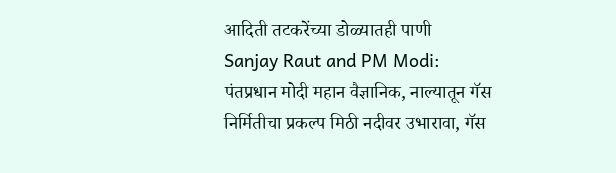आदिती तटकरेंच्या डोळ्यातही पाणी
Sanjay Raut and PM Modi: पंतप्रधान मोदी महान वैज्ञानिक, नाल्यातून गॅस निर्मितीचा प्रकल्प मिठी नदीवर उभारावा, गॅस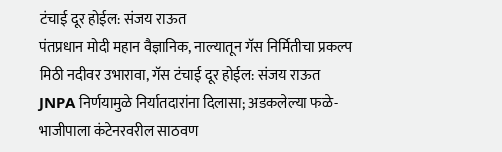टंचाई दूर होईल: संजय राऊत
पंतप्रधान मोदी महान वैज्ञानिक, नाल्यातून गॅस निर्मितीचा प्रकल्प मिठी नदीवर उभारावा, गॅस टंचाई दूर होईल: संजय राऊत
JNPA निर्णयामुळे निर्यातदारांना दिलासा; अडकलेल्या फळे-भाजीपाला कंटेनरवरील साठवण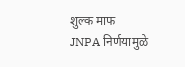शुल्क माफ
JNPA निर्णयामुळे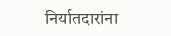निर्यातदारांना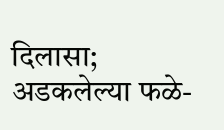दिलासा; अडकलेल्या फळे-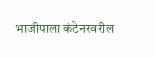भाजीपाला कंटेनरवरील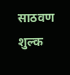साठवण शुल्क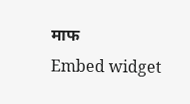माफ
Embed widget